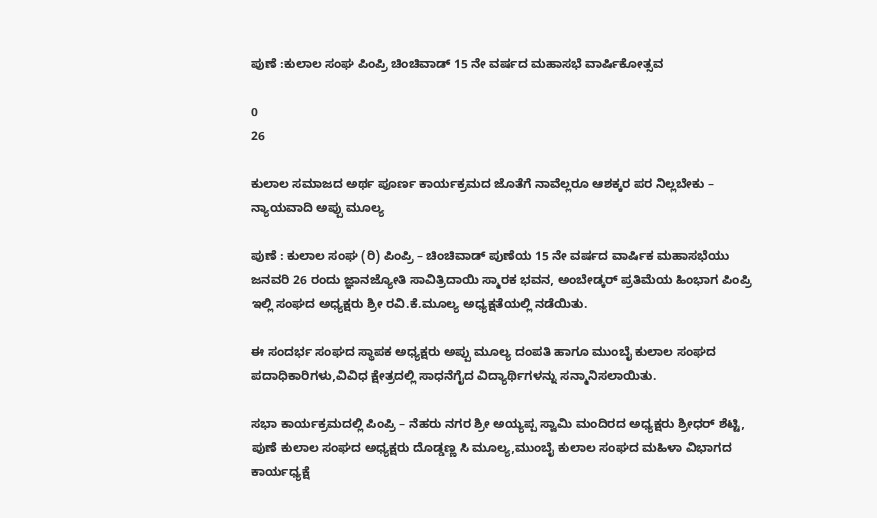ಪುಣೆ :ಕುಲಾಲ ಸಂಘ ಪಿಂಪ್ರಿ ಚಿಂಚಿವಾಡ್ 15 ನೇ ವರ್ಷದ ಮಹಾಸಭೆ ವಾರ್ಷಿಕೋತ್ಸವ

0
26

ಕುಲಾಲ ಸಮಾಜದ ಅರ್ಥ ಪೂರ್ಣ ಕಾರ್ಯಕ್ರಮದ ಜೊತೆಗೆ ನಾವೆಲ್ಲರೂ ಆಶಕ್ಕರ ಪರ ನಿಲ್ಲಬೇಕು – ನ್ಯಾಯವಾದಿ ಅಪ್ಪು ಮೂಲ್ಯ

ಪುಣೆ : ಕುಲಾಲ ಸಂಘ (ರಿ) ಪಿಂಪ್ರಿ – ಚಿಂಚಿವಾಡ್ ಪುಣೆಯ 15 ನೇ ವರ್ಷದ ವಾರ್ಷಿಕ ಮಹಾಸಭೆಯು ಜನವರಿ 26 ರಂದು ಜ್ಞಾನಜ್ಯೋತಿ ಸಾವಿತ್ರಿದಾಯಿ ಸ್ಮಾರಕ ಭವನ, ಅಂಬೇಡ್ಕರ್ ಪ್ರತಿಮೆಯ ಹಿಂಭಾಗ ಪಿಂಪ್ರಿ ಇಲ್ಲಿ ಸಂಘದ ಅಧ್ಯಕ್ಷರು ಶ್ರೀ ರವಿ.ಕೆ.ಮೂಲ್ಯ ಅಧ್ಯಕ್ಷತೆಯಲ್ಲಿ ನಡೆಯಿತು.

ಈ ಸಂದರ್ಭ ಸಂಘದ ಸ್ಥಾಪಕ ಅಧ್ಯಕ್ಷರು ಅಪ್ಪು ಮೂಲ್ಯ ದಂಪತಿ ಹಾಗೂ ಮುಂಬೈ ಕುಲಾಲ ಸಂಘದ ಪದಾಧಿಕಾರಿಗಳು,ವಿವಿಧ ಕ್ಷೇತ್ರದಲ್ಲಿ ಸಾಧನೆಗೈದ ವಿದ್ಯಾರ್ಥಿಗಳನ್ನು ಸನ್ಮಾನಿಸಲಾಯಿತು.

ಸಭಾ ಕಾರ್ಯಕ್ರಮದಲ್ಲಿ ಪಿಂಪ್ರಿ – ನೆಹರು ನಗರ ಶ್ರೀ ಅಯ್ಯಪ್ಪ ಸ್ವಾಮಿ ಮಂದಿರದ ಅಧ್ಯಕ್ಷರು ಶ್ರೀಧರ್ ಶೆಟ್ಟಿ, ಪುಣೆ ಕುಲಾಲ ಸಂಘದ ಅಧ್ಯಕ್ಷರು ದೊಡ್ಡಣ್ಣ ಸಿ ಮೂಲ್ಯ,ಮುಂಬೈ ಕುಲಾಲ ಸಂಘದ ಮಹಿಳಾ ವಿಭಾಗದ ಕಾರ್ಯಧ್ಯಕ್ಷೆ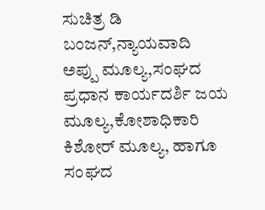ಸುಚಿತ್ರ ಡಿ ಬಂಜನ್,ನ್ಯಾಯವಾದಿ ಅಪ್ಪು ಮೂಲ್ಯ,ಸಂಘದ ಪ್ರಧಾನ ಕಾರ್ಯದರ್ಶಿ ಜಯ ಮೂಲ್ಯ,ಕೋಶಾಧಿಕಾರಿ ಕಿಶೋರ್ ಮೂಲ್ಯ, ಹಾಗೂ ಸಂಘದ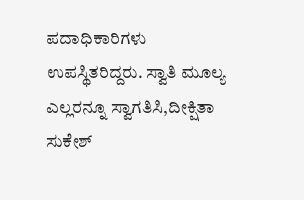ಪದಾಧಿಕಾರಿಗಳು ಉಪಸ್ಥಿತರಿದ್ದರು. ಸ್ವಾತಿ ಮೂಲ್ಯ ಎಲ್ಲರನ್ನೂ ಸ್ವಾಗತಿಸಿ,ದೀಕ್ಷಿತಾ ಸುಕೇಶ್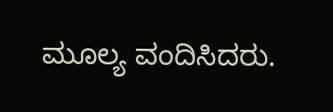ಮೂಲ್ಯ ವಂದಿಸಿದರು.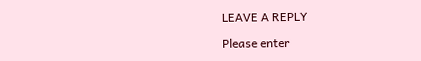LEAVE A REPLY

Please enter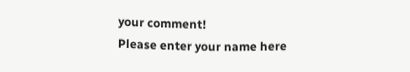your comment!
Please enter your name here